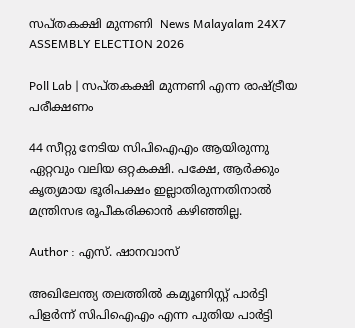സപ്തകക്ഷി മുന്നണി  News Malayalam 24X7
ASSEMBLY ELECTION 2026

Poll Lab | സപ്തകക്ഷി മുന്നണി എന്ന രാഷ്ട്രീയ പരീക്ഷണം

44 സീറ്റു നേടിയ സിപിഐഎം ആയിരുന്നു ഏറ്റവും വലിയ ഒറ്റകക്ഷി. പക്ഷേ, ആര്‍ക്കും കൃത്യമായ ഭൂരിപക്ഷം ഇല്ലാതിരുന്നതിനാല്‍ മന്ത്രിസഭ രൂപീകരിക്കാന്‍ കഴിഞ്ഞില്ല.

Author : എസ്. ഷാനവാസ്

അഖിലേന്ത്യ തലത്തില്‍ കമ്യൂണിസ്റ്റ് പാര്‍ട്ടി പിളര്‍ന്ന് സിപിഐഎം എന്ന പുതിയ പാര്‍ട്ടി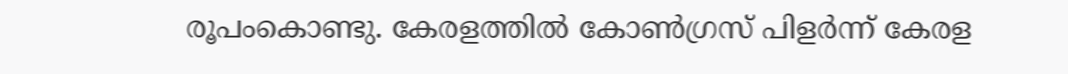രൂപംകൊണ്ടു. കേരളത്തില്‍ കോണ്‍ഗ്രസ് പിളര്‍ന്ന് കേരള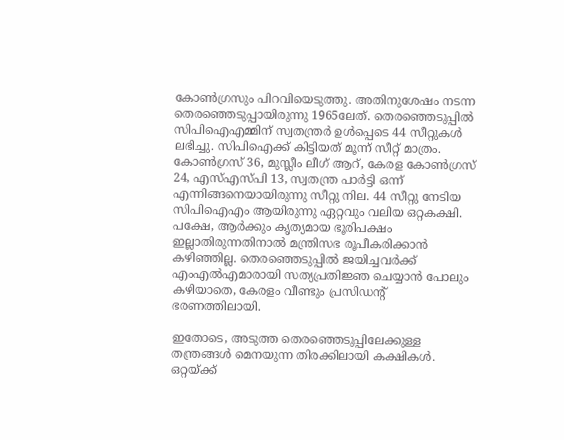കോണ്‍ഗ്രസും പിറവിയെടുത്തു. അതിനുശേഷം നടന്ന തെരഞ്ഞെടുപ്പായിരുന്നു 1965ലേത്. തെരഞ്ഞെടുപ്പില്‍ സിപിഐഎമ്മിന് സ്വതന്ത്രര്‍ ഉള്‍പ്പെടെ 44 സീറ്റുകള്‍ ലഭിച്ചു. സിപിഐക്ക് കിട്ടിയത് മൂന്ന് സീറ്റ് മാത്രം. കോണ്‍ഗ്രസ് 36, മുസ്ലീം ലീഗ് ആറ്, കേരള കോണ്‍ഗ്രസ് 24, എസ്എസ്‌പി 13, സ്വതന്ത്ര പാര്‍ട്ടി ഒന്ന് എന്നിങ്ങനെയായിരുന്നു സീറ്റു നില. 44 സീറ്റു നേടിയ സിപിഐഎം ആയിരുന്നു ഏറ്റവും വലിയ ഒറ്റകക്ഷി. പക്ഷേ, ആര്‍ക്കും കൃത്യമായ ഭൂരിപക്ഷം ഇല്ലാതിരുന്നതിനാല്‍ മന്ത്രിസഭ രൂപീകരിക്കാന്‍ കഴിഞ്ഞില്ല. തെരഞ്ഞെടുപ്പില്‍ ജയിച്ചവര്‍ക്ക് എംഎല്‍എമാരായി സത്യപ്രതിജ്ഞ ചെയ്യാന്‍ പോലും കഴിയാതെ, കേരളം വീണ്ടും പ്രസിഡന്റ് ഭരണത്തിലായി.

ഇതോടെ, അടുത്ത തെരഞ്ഞെടുപ്പിലേക്കുള്ള തന്ത്രങ്ങള്‍ മെനയുന്ന തിരക്കിലായി കക്ഷികള്‍. ഒറ്റയ്ക്ക്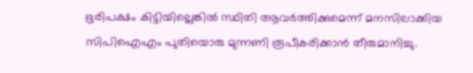ഭൂരിപക്ഷം കിട്ടിയില്ലെങ്കില്‍ സ്ഥിതി ആവര്‍ത്തിക്കുമെന്ന് മനസിലാക്കിയ സിപിഐഎം പുതിയൊരു മുന്നണി രൂപീകരിക്കാന്‍ തീരുമാനിച്ചു.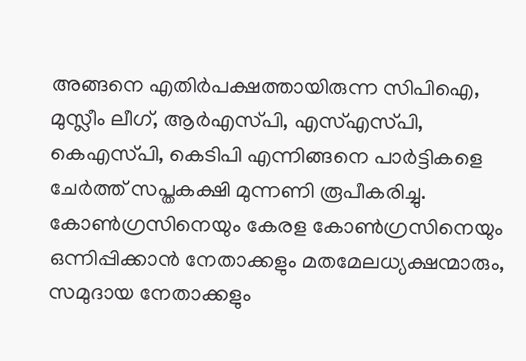അങ്ങനെ എതിര്‍പക്ഷത്തായിരുന്ന സിപിഐ, മുസ്ലീം ലീഗ്, ആര്‍എസ്‌പി, എസ്‍എസ്‌പി, കെഎസ്‌പി, കെടിപി എന്നിങ്ങനെ പാര്‍ട്ടികളെ ചേര്‍ത്ത് സപ്തകക്ഷി മുന്നണി രൂപീകരിച്ചു. കോണ്‍ഗ്രസിനെയും കേരള കോണ്‍ഗ്രസിനെയും ഒന്നിപ്പിക്കാന്‍ നേതാക്കളും മതമേലധ്യക്ഷന്മാരും, സമുദായ നേതാക്കളും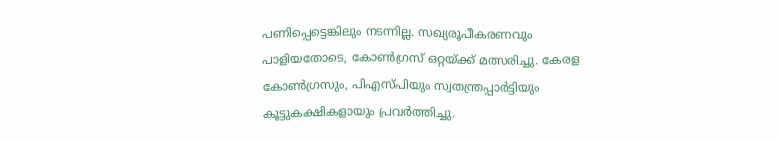പണിപ്പെട്ടെങ്കിലും നടന്നില്ല. സഖ്യരൂപീകരണവും പാളിയതോടെ, കോണ്‍ഗ്രസ് ഒറ്റയ്ക്ക് മത്സരിച്ചു. കേരള കോണ്‍ഗ്രസും, പിഎസ്‌പിയും സ്വതന്ത്രപ്പാര്‍ട്ടിയും കൂട്ടുകക്ഷികളായും പ്രവര്‍ത്തിച്ചു.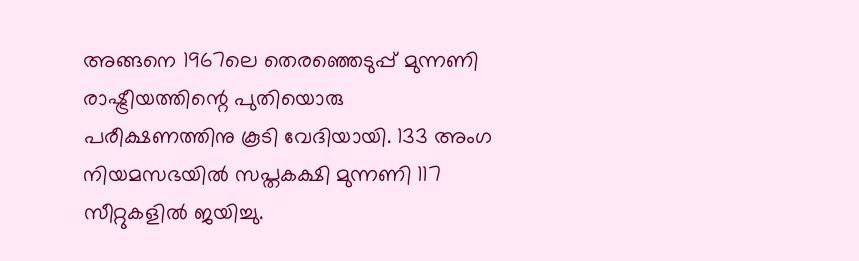അങ്ങനെ 1967ലെ തെരഞ്ഞെടുപ്പ് മുന്നണി രാഷ്ട്രീയത്തിന്റെ പുതിയൊരു പരീക്ഷണത്തിനു കൂടി വേദിയായി. 133 അംഗ നിയമസഭയില്‍ സപ്തകക്ഷി മുന്നണി 117 സീറ്റുകളില്‍ ജയിച്ചു.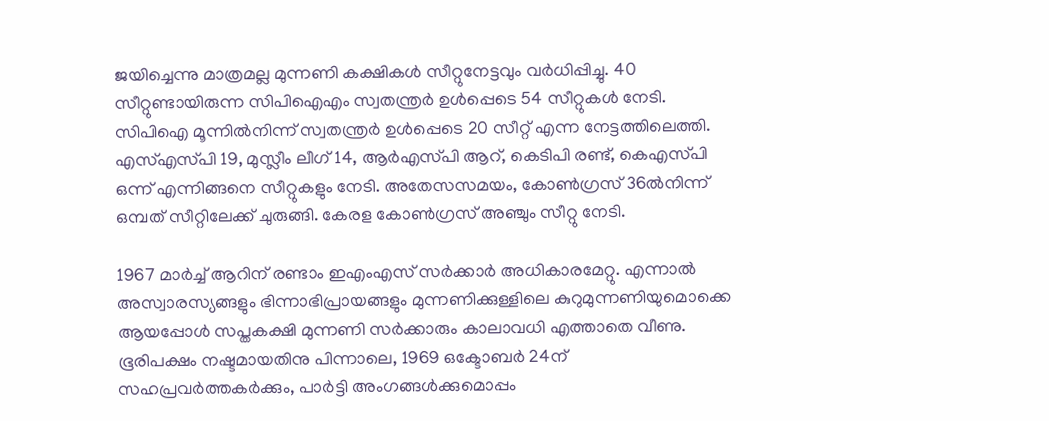ജയിച്ചെന്നു മാത്രമല്ല മുന്നണി കക്ഷികള്‍ സീറ്റുനേട്ടവും വര്‍ധിപ്പിച്ചു. 40 സീറ്റുണ്ടായിരുന്ന സിപിഐഎം സ്വതന്ത്രര്‍ ഉള്‍പ്പെടെ 54 സീറ്റുകള്‍ നേടി. സിപിഐ മൂന്നില്‍നിന്ന് സ്വതന്ത്രര്‍ ഉള്‍പ്പെടെ 20 സീറ്റ് എന്ന നേട്ടത്തിലെത്തി. എസ്എസ്‌പി 19, മുസ്ലീം ലീഗ് 14, ആര്‍എസ്‌പി ആറ്, കെടിപി രണ്ട്, കെഎസ്‌പി ഒന്ന് എന്നിങ്ങനെ സീറ്റുകളും നേടി. അതേസസമയം, കോണ്‍ഗ്രസ് 36ല്‍നിന്ന് ഒമ്പത് സീറ്റിലേക്ക് ചുരുങ്ങി. കേരള കോണ്‍ഗ്രസ് അഞ്ചും സീറ്റു നേടി.

1967 മാര്‍ച്ച് ആറിന് രണ്ടാം ഇഎംഎസ് സര്‍ക്കാര്‍ അധികാരമേറ്റു. എന്നാല്‍ അസ്വാരസ്യങ്ങളും ഭിന്നാഭിപ്രായങ്ങളും മുന്നണിക്കുള്ളിലെ കുറുമുന്നണിയുമൊക്കെ ആയപ്പോള്‍ സപ്തകക്ഷി മുന്നണി സര്‍ക്കാരും കാലാവധി എത്താതെ വീണു. ഭൂരിപക്ഷം നഷ്ടമായതിനു പിന്നാലെ, 1969 ഒക്ടോബര്‍ 24ന് സഹപ്രവര്‍ത്തകര്‍ക്കും, പാര്‍ട്ടി അംഗങ്ങള്‍ക്കുമൊപ്പം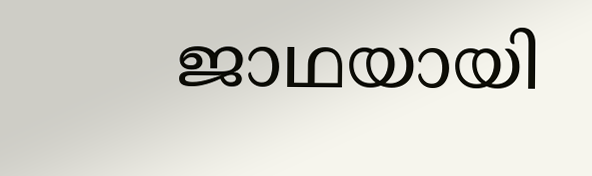ജാഥയായി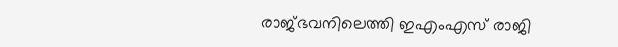രാജ്ഭവനിലെത്തി ഇഎംഎസ് രാജി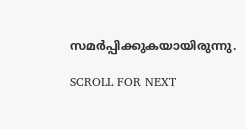സമര്‍പ്പിക്കുകയായിരുന്നു.

SCROLL FOR NEXT